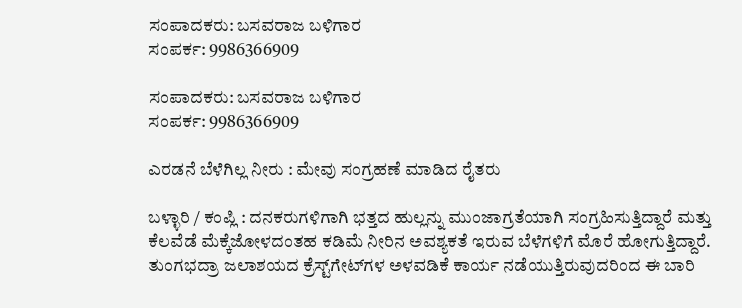ಸಂಪಾದಕರು: ಬಸವರಾಜ ಬಳಿಗಾರ
ಸಂಪರ್ಕ: 9986366909

ಸಂಪಾದಕರು: ಬಸವರಾಜ ಬಳಿಗಾರ
ಸಂಪರ್ಕ: 9986366909

ಎರಡನೆ ಬೆಳೆಗಿಲ್ಲ ನೀರು : ಮೇವು ಸಂಗ್ರಹಣೆ ಮಾಡಿದ ರೈತರು

ಬಳ್ಳಾರಿ / ಕಂಪ್ಲಿ : ದನಕರುಗಳಿಗಾಗಿ ಭತ್ತದ ಹುಲ್ಲನ್ನು ಮುಂಜಾಗ್ರತೆಯಾಗಿ ಸಂಗ್ರಹಿಸುತ್ತಿದ್ದಾರೆ ಮತ್ತು ಕೆಲವೆಡೆ ಮೆಕ್ಕೆಜೋಳದಂತಹ ಕಡಿಮೆ ನೀರಿನ ಅವಶ್ಯಕತೆ ಇರುವ ಬೆಳೆಗಳಿಗೆ ಮೊರೆ ಹೋಗುತ್ತಿದ್ದಾರೆ.
ತುಂಗಭದ್ರಾ ಜಲಾಶಯದ ಕ್ರೆಸ್ಟ್‌ಗೇಟ್‍ಗಳ ಅಳವಡಿಕೆ ಕಾರ್ಯ ನಡೆಯುತ್ತಿರುವುದರಿಂದ ಈ ಬಾರಿ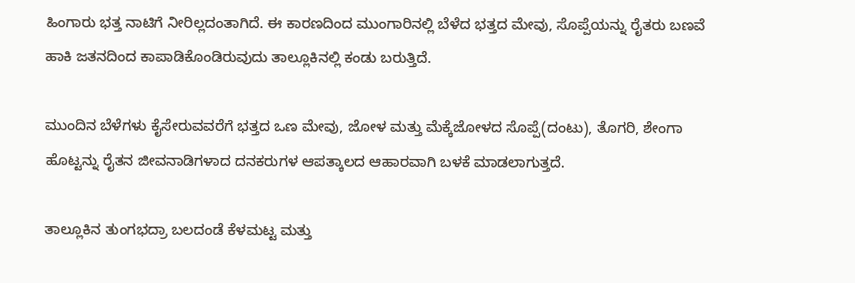ಹಿಂಗಾರು ಭತ್ತ ನಾಟಿಗೆ ನೀರಿಲ್ಲದಂತಾಗಿದೆ. ಈ ಕಾರಣದಿಂದ ಮುಂಗಾರಿನಲ್ಲಿ ಬೆಳೆದ ಭತ್ತದ ಮೇವು, ಸೊಪ್ಪೆಯನ್ನು ರೈತರು ಬಣವೆ ಹಾಕಿ ಜತನದಿಂದ ಕಾಪಾಡಿಕೊಂಡಿರುವುದು ತಾಲ್ಲೂಕಿನಲ್ಲಿ ಕಂಡು ಬರುತ್ತಿದೆ.

ಮುಂದಿನ ಬೆಳೆಗಳು ಕೈಸೇರುವವರೆಗೆ ಭತ್ತದ ಒಣ ಮೇವು, ಜೋಳ ಮತ್ತು ಮೆಕ್ಕೆಜೋಳದ ಸೊಪ್ಪೆ(ದಂಟು), ತೊಗರಿ, ಶೇಂಗಾ ಹೊಟ್ಟನ್ನು ರೈತನ ಜೀವನಾಡಿಗಳಾದ ದನಕರುಗಳ ಆಪತ್ಕಾಲದ ಆಹಾರವಾಗಿ ಬಳಕೆ ಮಾಡಲಾಗುತ್ತದೆ.

ತಾಲ್ಲೂಕಿನ ತುಂಗಭದ್ರಾ ಬಲದಂಡೆ ಕೆಳಮಟ್ಟ ಮತ್ತು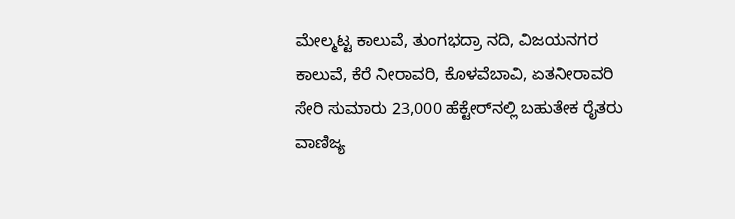ಮೇಲ್ಮಟ್ಟ ಕಾಲುವೆ, ತುಂಗಭದ್ರಾ ನದಿ, ವಿಜಯನಗರ ಕಾಲುವೆ, ಕೆರೆ ನೀರಾವರಿ, ಕೊಳವೆಬಾವಿ, ಏತನೀರಾವರಿ ಸೇರಿ ಸುಮಾರು 23,000 ಹೆಕ್ಟೇರ್‌ನಲ್ಲಿ ಬಹುತೇಕ ರೈತರು ವಾಣಿಜ್ಯ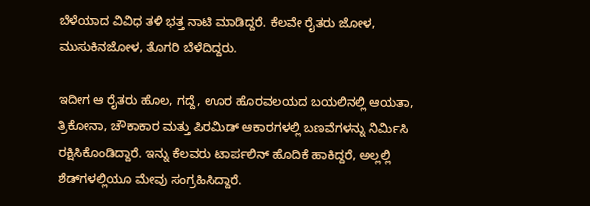ಬೆಳೆಯಾದ ವಿವಿಧ ತಳಿ ಭತ್ತ ನಾಟಿ ಮಾಡಿದ್ದರೆ. ಕೆಲವೇ ರೈತರು ಜೋಳ, ಮುಸುಕಿನಜೋಳ, ತೊಗರಿ ಬೆಳೆದಿದ್ದರು.

ಇದೀಗ ಆ ರೈತರು ಹೊಲ, ಗದ್ದೆ, ಊರ ಹೊರವಲಯದ ಬಯಲಿನಲ್ಲಿ ಆಯತಾ, ತ್ರಿಕೋನಾ, ಚೌಕಾಕಾರ ಮತ್ತು ಪಿರಮಿಡ್ ಆಕಾರಗಳಲ್ಲಿ ಬಣವೆಗಳನ್ನು ನಿರ್ಮಿಸಿ ರಕ್ಷಿಸಿಕೊಂಡಿದ್ದಾರೆ. ಇನ್ನು ಕೆಲವರು ಟಾರ್ಪಲಿನ್ ಹೊದಿಕೆ ಹಾಕಿದ್ದರೆ, ಅಲ್ಲಲ್ಲಿ ಶೆಡ್‍ಗಳಲ್ಲಿಯೂ ಮೇವು ಸಂಗ್ರಹಿಸಿದ್ದಾರೆ.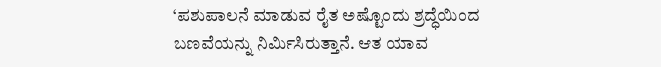‘ಪಶುಪಾಲನೆ ಮಾಡುವ ರೈತ ಅಷ್ಟೊಂದು ಶ್ರದ್ಧೆಯಿಂದ ಬಣವೆಯನ್ನು ನಿರ್ಮಿಸಿರುತ್ತಾನೆ. ಆತ ಯಾವ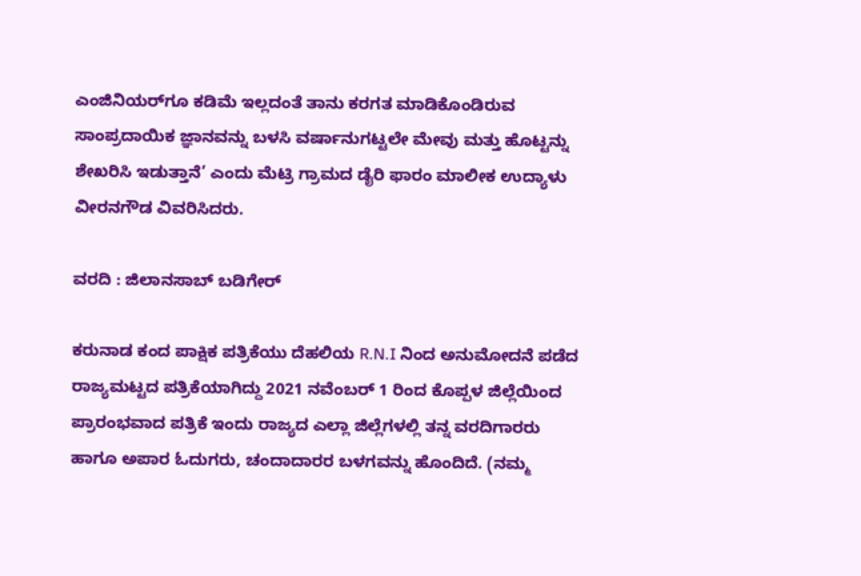ಎಂಜಿನಿಯರ್‌ಗೂ ಕಡಿಮೆ ಇಲ್ಲದಂತೆ ತಾನು ಕರಗತ ಮಾಡಿಕೊಂಡಿರುವ ಸಾಂಪ್ರದಾಯಿಕ ಜ್ಞಾನವನ್ನು ಬಳಸಿ ವರ್ಷಾನುಗಟ್ಟಲೇ ಮೇವು ಮತ್ತು ಹೊಟ್ಟನ್ನು ಶೇಖರಿಸಿ ಇಡುತ್ತಾನೆ’ ಎಂದು ಮೆಟ್ರಿ ಗ್ರಾಮದ ಡೈರಿ ಫಾರಂ ಮಾಲೀಕ ಉದ್ಯಾಳು ವೀರನಗೌಡ ವಿವರಿಸಿದರು.

ವರದಿ : ಜಿಲಾನಸಾಬ್ ಬಡಿಗೇರ್

ಕರುನಾಡ ಕಂದ ಪಾಕ್ಷಿಕ ಪತ್ರಿಕೆಯು ದೆಹಲಿಯ R.N.I ನಿಂದ ಅನುಮೋದನೆ ಪಡೆದ ರಾಜ್ಯಮಟ್ಟದ ಪತ್ರಿಕೆಯಾಗಿದ್ದು 2021 ನವೆಂಬರ್ 1 ರಿಂದ ಕೊಪ್ಪಳ ಜಿಲ್ಲೆಯಿಂದ ಪ್ರಾರಂಭವಾದ ಪತ್ರಿಕೆ ಇಂದು ರಾಜ್ಯದ ಎಲ್ಲಾ ಜಿಲ್ಲೆಗಳಲ್ಲಿ ತನ್ನ ವರದಿಗಾರರು ಹಾಗೂ ಅಪಾರ ಓದುಗರು, ಚಂದಾದಾರರ ಬಳಗವನ್ನು ಹೊಂದಿದೆ. (ನಮ್ಮ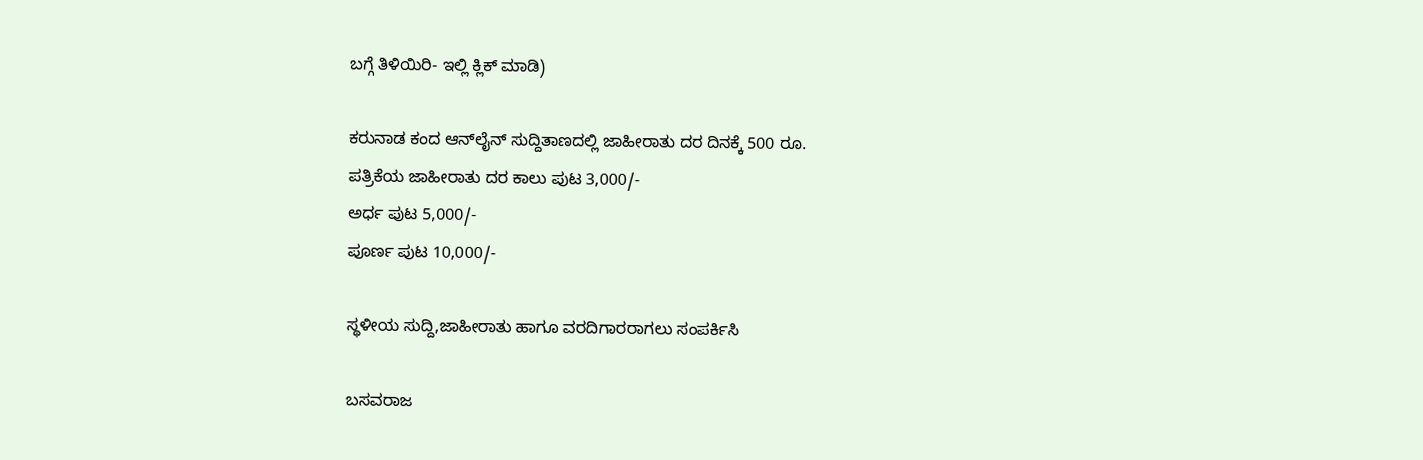ಬಗ್ಗೆ ತಿಳಿಯಿರಿ- ಇಲ್ಲಿ ಕ್ಲಿಕ್‌ ಮಾಡಿ)

ಕರುನಾಡ ಕಂದ ಆನ್‌ಲೈನ್‌ ಸುದ್ದಿತಾಣದಲ್ಲಿ ಜಾಹೀರಾತು ದರ ದಿನಕ್ಕೆ 500 ರೂ.
ಪತ್ರಿಕೆಯ ಜಾಹೀರಾತು ದರ ಕಾಲು ಪುಟ 3,000/-
ಅರ್ಧ ಪುಟ 5,000/-
ಪೂರ್ಣ ಪುಟ 10,000/-

ಸ್ಥಳೀಯ ಸುದ್ದಿ,ಜಾಹೀರಾತು ಹಾಗೂ ವರದಿಗಾರರಾಗಲು ಸಂಪರ್ಕಿಸಿ

ಬಸವರಾಜ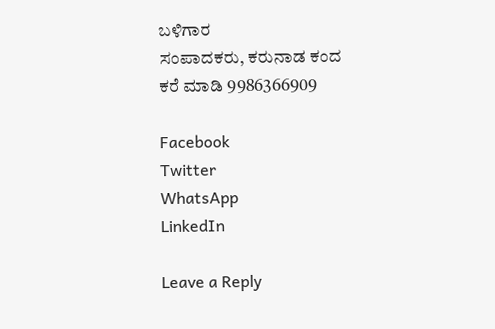ಬಳಿಗಾರ
ಸಂಪಾದಕರು, ಕರುನಾಡ ಕಂದ
ಕರೆ ಮಾಡಿ 9986366909

Facebook
Twitter
WhatsApp
LinkedIn

Leave a Reply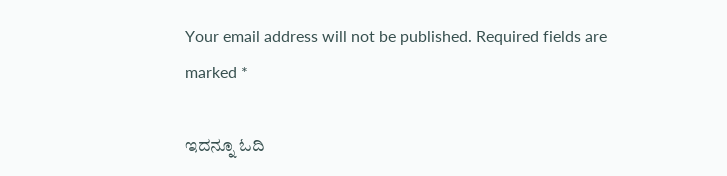Your email address will not be published. Required fields are marked *

ಇದನ್ನೂ ಓದಿ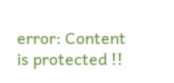error: Content is protected !!